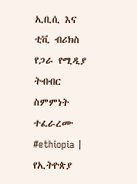ኢቢሲ እና ቲቪ ብሪክስ የጋራ የሚዲያ ትብብር ስምምነት ተፈራረሙ
#ethiopia | የኢትዮጵያ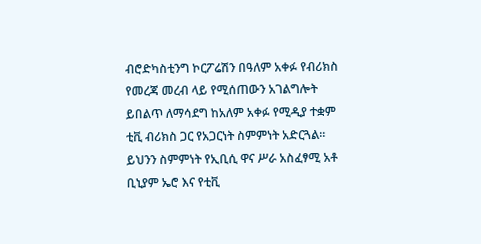ብሮድካስቲንግ ኮርፖሬሽን በዓለም አቀፉ የብሪክስ የመረጃ መረብ ላይ የሚሰጠውን አገልግሎት ይበልጥ ለማሳደግ ከአለም አቀፉ የሚዲያ ተቋም ቲቪ ብሪክስ ጋር የአጋርነት ስምምነት አድርጓል።
ይህንን ስምምነት የኢቢሲ ዋና ሥራ አስፈፃሚ አቶ ቢኒያም ኤሮ እና የቲቪ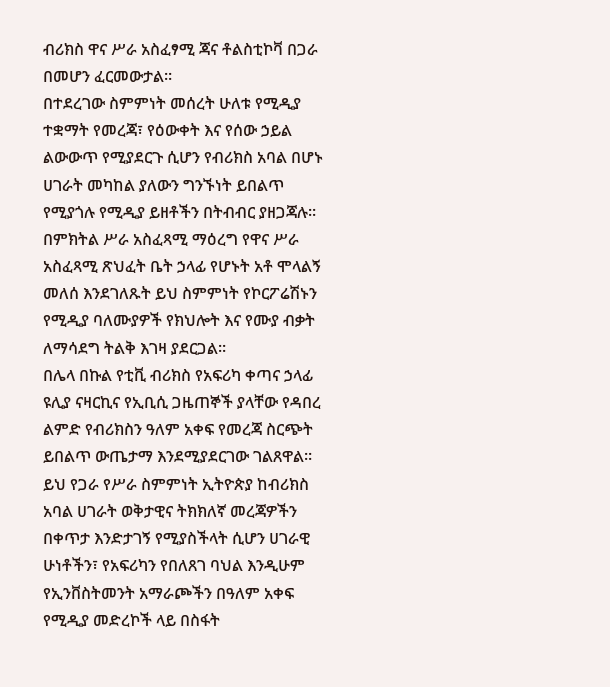ብሪክስ ዋና ሥራ አስፈፃሚ ጃና ቶልስቲኮቫ በጋራ በመሆን ፈርመውታል።
በተደረገው ስምምነት መሰረት ሁለቱ የሚዲያ ተቋማት የመረጃ፣ የዕውቀት እና የሰው ኃይል ልውውጥ የሚያደርጉ ሲሆን የብሪክስ አባል በሆኑ ሀገራት መካከል ያለውን ግንኙነት ይበልጥ የሚያጎሉ የሚዲያ ይዘቶችን በትብብር ያዘጋጃሉ።
በምክትል ሥራ አስፈጻሚ ማዕረግ የዋና ሥራ አስፈጻሚ ጽህፈት ቤት ኃላፊ የሆኑት አቶ ሞላልኝ መለሰ እንደገለጹት ይህ ስምምነት የኮርፖሬሽኑን የሚዲያ ባለሙያዎች የክህሎት እና የሙያ ብቃት ለማሳደግ ትልቅ እገዛ ያደርጋል።
በሌላ በኩል የቲቪ ብሪክስ የአፍሪካ ቀጣና ኃላፊ ዩሊያ ናዛርኪና የኢቢሲ ጋዜጠኞች ያላቸው የዳበረ ልምድ የብሪክስን ዓለም አቀፍ የመረጃ ስርጭት ይበልጥ ውጤታማ እንደሚያደርገው ገልጸዋል።
ይህ የጋራ የሥራ ስምምነት ኢትዮጵያ ከብሪክስ አባል ሀገራት ወቅታዊና ትክክለኛ መረጃዎችን በቀጥታ እንድታገኝ የሚያስችላት ሲሆን ሀገራዊ ሁነቶችን፣ የአፍሪካን የበለጸገ ባህል እንዲሁም የኢንቨስትመንት አማራጮችን በዓለም አቀፍ የሚዲያ መድረኮች ላይ በስፋት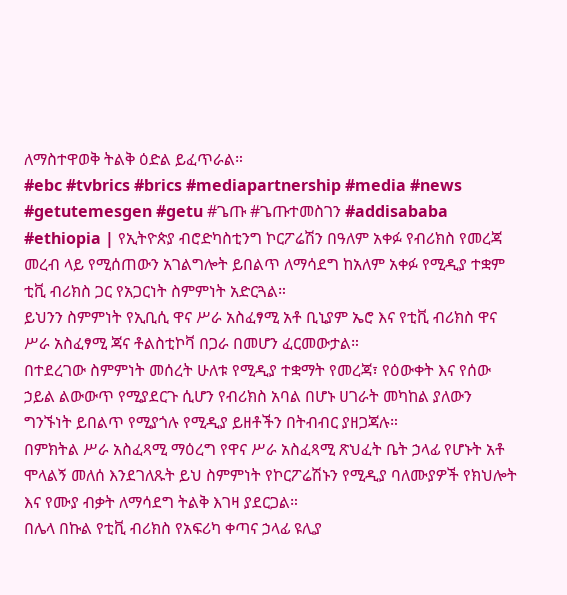ለማስተዋወቅ ትልቅ ዕድል ይፈጥራል።
#ebc #tvbrics #brics #mediapartnership #media #news #getutemesgen #getu #ጌጡ #ጌጡተመስገን #addisababa
#ethiopia | የኢትዮጵያ ብሮድካስቲንግ ኮርፖሬሽን በዓለም አቀፉ የብሪክስ የመረጃ መረብ ላይ የሚሰጠውን አገልግሎት ይበልጥ ለማሳደግ ከአለም አቀፉ የሚዲያ ተቋም ቲቪ ብሪክስ ጋር የአጋርነት ስምምነት አድርጓል።
ይህንን ስምምነት የኢቢሲ ዋና ሥራ አስፈፃሚ አቶ ቢኒያም ኤሮ እና የቲቪ ብሪክስ ዋና ሥራ አስፈፃሚ ጃና ቶልስቲኮቫ በጋራ በመሆን ፈርመውታል።
በተደረገው ስምምነት መሰረት ሁለቱ የሚዲያ ተቋማት የመረጃ፣ የዕውቀት እና የሰው ኃይል ልውውጥ የሚያደርጉ ሲሆን የብሪክስ አባል በሆኑ ሀገራት መካከል ያለውን ግንኙነት ይበልጥ የሚያጎሉ የሚዲያ ይዘቶችን በትብብር ያዘጋጃሉ።
በምክትል ሥራ አስፈጻሚ ማዕረግ የዋና ሥራ አስፈጻሚ ጽህፈት ቤት ኃላፊ የሆኑት አቶ ሞላልኝ መለሰ እንደገለጹት ይህ ስምምነት የኮርፖሬሽኑን የሚዲያ ባለሙያዎች የክህሎት እና የሙያ ብቃት ለማሳደግ ትልቅ እገዛ ያደርጋል።
በሌላ በኩል የቲቪ ብሪክስ የአፍሪካ ቀጣና ኃላፊ ዩሊያ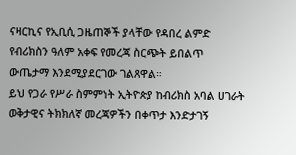ናዛርኪና የኢቢሲ ጋዜጠኞች ያላቸው የዳበረ ልምድ የብሪክስን ዓለም አቀፍ የመረጃ ስርጭት ይበልጥ ውጤታማ እንደሚያደርገው ገልጸዋል።
ይህ የጋራ የሥራ ስምምነት ኢትዮጵያ ከብሪክስ አባል ሀገራት ወቅታዊና ትክክለኛ መረጃዎችን በቀጥታ እንድታገኝ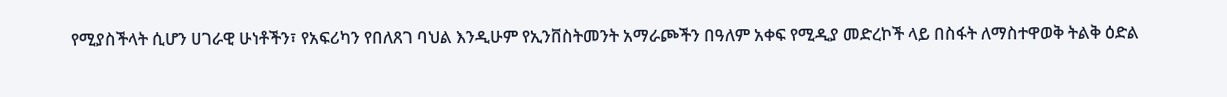የሚያስችላት ሲሆን ሀገራዊ ሁነቶችን፣ የአፍሪካን የበለጸገ ባህል እንዲሁም የኢንቨስትመንት አማራጮችን በዓለም አቀፍ የሚዲያ መድረኮች ላይ በስፋት ለማስተዋወቅ ትልቅ ዕድል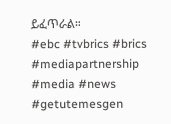ይፈጥራል።
#ebc #tvbrics #brics #mediapartnership #media #news #getutemesgen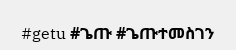#getu #ጌጡ #ጌጡተመስገን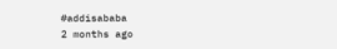#addisababa
2 months ago